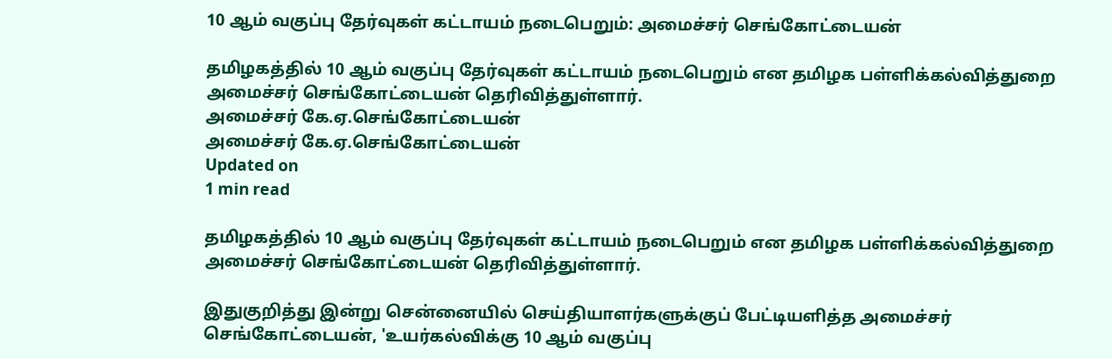10 ஆம் வகுப்பு தேர்வுகள் கட்டாயம் நடைபெறும்: அமைச்சர் செங்கோட்டையன்

தமிழகத்தில் 10 ஆம் வகுப்பு தேர்வுகள் கட்டாயம் நடைபெறும் என தமிழக பள்ளிக்கல்வித்துறை அமைச்சர் செங்கோட்டையன் தெரிவித்துள்ளார்.
அமைச்சர் கே.ஏ.செங்கோட்டையன்
அமைச்சர் கே.ஏ.செங்கோட்டையன்
Updated on
1 min read

தமிழகத்தில் 10 ஆம் வகுப்பு தேர்வுகள் கட்டாயம் நடைபெறும் என தமிழக பள்ளிக்கல்வித்துறை அமைச்சர் செங்கோட்டையன் தெரிவித்துள்ளார்.

இதுகுறித்து இன்று சென்னையில் செய்தியாளர்களுக்குப் பேட்டியளித்த அமைச்சர் செங்கோட்டையன், 'உயர்கல்விக்கு 10 ஆம் வகுப்பு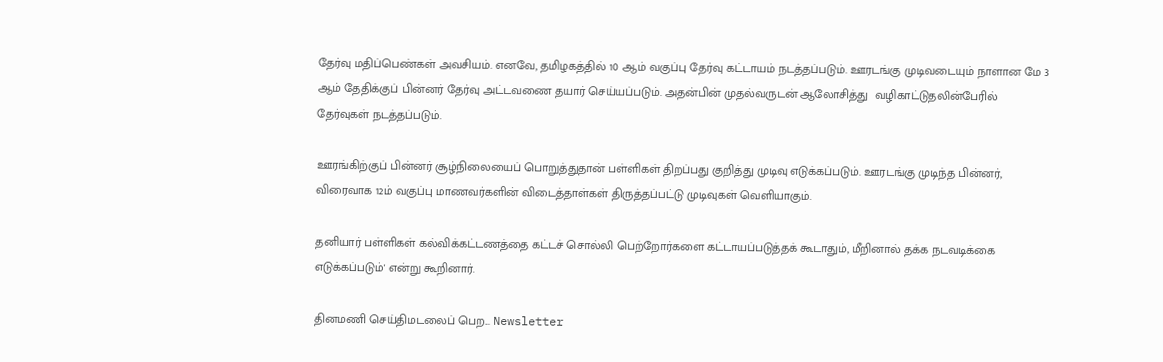தேர்வு மதிப்பெண்கள் அவசியம். எனவே, தமிழகத்தில் 10 ஆம் வகுப்பு தேர்வு கட்டாயம் நடத்தப்படும். ஊரடங்கு முடிவடையும் நாளான மே 3 ஆம் தேதிக்குப் பின்னர் தேர்வு அட்டவணை தயார் செய்யப்படும். அதன்பின் முதல்வருடன் ஆலோசித்து  வழிகாட்டுதலின்பேரில் தேர்வுகள் நடத்தப்படும்.

ஊரங்கிற்குப் பின்னர் சூழ்நிலையைப் பொறுத்துதான் பள்ளிகள் திறப்பது குறித்து முடிவு எடுக்கப்படும். ஊரடங்கு முடிந்த பின்னர், விரைவாக 12ம் வகுப்பு மாணவர்களின் விடைத்தாள்கள் திருத்தப்பட்டு முடிவுகள் வெளியாகும்.

தனியார் பள்ளிகள் கல்விக்கட்டணத்தை கட்டச் சொல்லி பெற்றோர்களை கட்டாயப்படுத்தக் கூடாதும், மீறினால் தக்க நடவடிக்கை எடுக்கப்படும்' என்று கூறினார்.

தினமணி செய்திமடலைப் பெற... Newsletter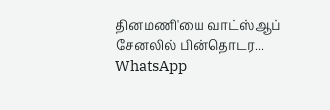தினமணி'யை வாட்ஸ்ஆப் சேனலில் பின்தொடர... WhatsApp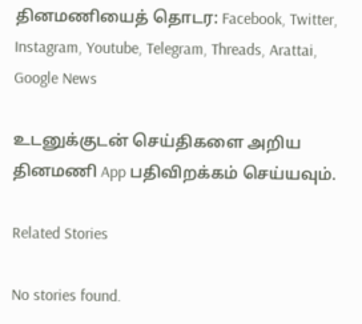தினமணியைத் தொடர: Facebook, Twitter, Instagram, Youtube, Telegram, Threads, Arattai, Google News

உடனுக்குடன் செய்திகளை அறிய தினமணி App பதிவிறக்கம் செய்யவும்.

Related Stories

No stories found.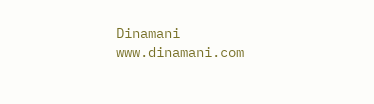Dinamani
www.dinamani.com